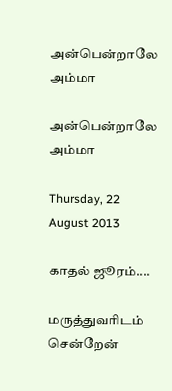அன்பென்றாலே அம்மா

அன்பென்றாலே அம்மா

Thursday, 22 August 2013

காதல் ஜூரம்....

மருத்துவரிடம் சென்றேன்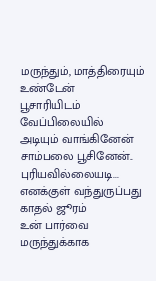மருந்தும், மாத்திரையும்
உண்டேன்
பூசாரியிடம் வேப்பிலையில்
அடியும் வாங்கினேன்
சாம்பலை பூசினேன்..
புரியவில்லையடி...
எனக்குள் வந்துருப்பது
காதல் ஜூரம்
உன் பார்வை மருந்துக்காக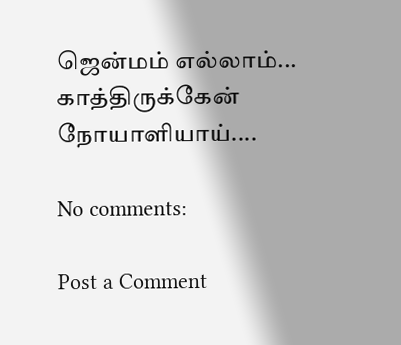ஜென்மம் எல்லாம்...
காத்திருக்கேன் நோயாளியாய்....

No comments:

Post a Comment